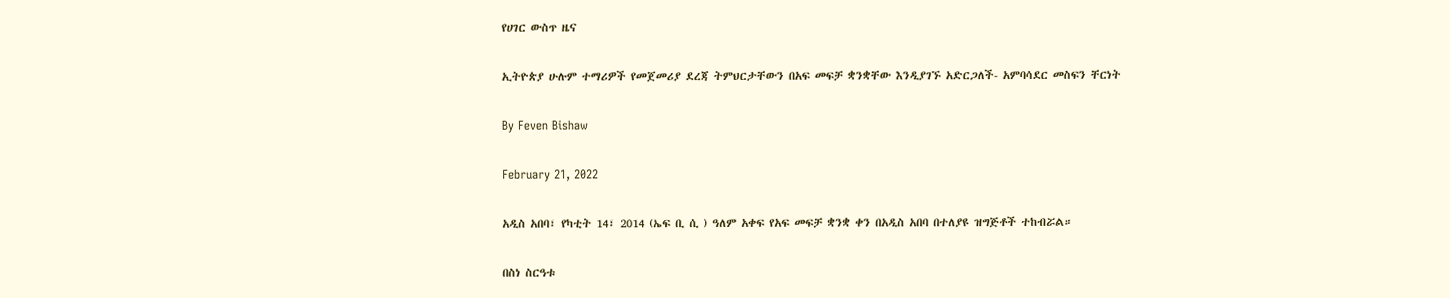የሀገር ውስጥ ዜና

ኢትዮጵያ ሁሉም ተማሪዎች የመጀመሪያ ደረጃ ትምህርታቸውን በአፍ መፍቻ ቋንቋቸው እንዲያገኙ አድርጋለች- አምባሳደር መስፍን ቸርነት

By Feven Bishaw

February 21, 2022

አዲስ አበባ፣ የካቲት 14፣ 2014 (ኤፍ ቢ ሲ ) ዓለም አቀፍ የአፍ መፍቻ ቋንቋ ቀን በአዲስ አበባ በተለያዩ ዝግጅቶች ተከብሯል።

በስነ ስርዓቱ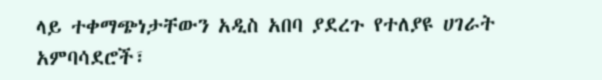ላይ ተቀማጭነታቸውን አዲስ አበባ ያደረጉ የተለያዩ ሀገራት አምባሳደሮች፣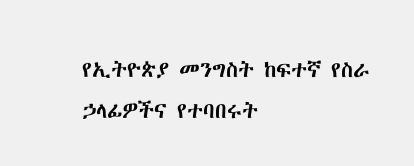የኢትዮጵያ መንግስት ከፍተኛ የስራ ኃላፊዎችና የተባበሩት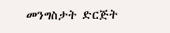መንግስታት ድርጅት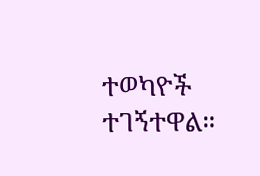ተወካዮች ተገኝተዋል።